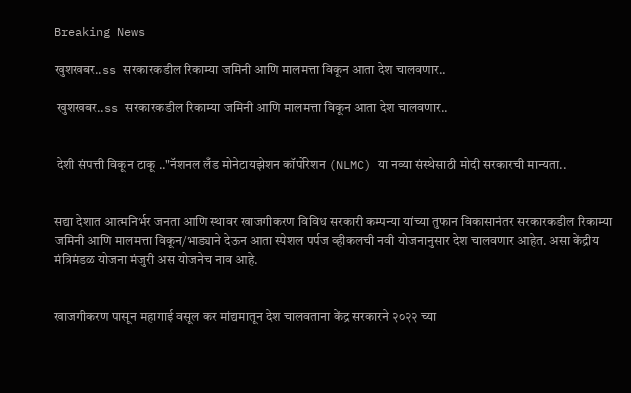Breaking News

खुशखबर..ss सरकारकडील रिकाम्या जमिनी आणि मालमत्ता विकून आता देश चालवणार..

 खुशखबर..ss सरकारकडील रिकाम्या जमिनी आणि मालमत्ता विकून आता देश चालवणार..


 देशी संपत्ती विकून टाकू .."नॅशनल लँड मोनेटायझेशन कॉर्पोरेशन (NLMC) या नव्या संस्थेसाठी मोदी सरकारची मान्यता..


सद्या देशात आत्मनिर्भर जनता आणि स्थावर खाजगीकरण विविध सरकारी कम्पन्या यांच्या तुफान विकासानंतर सरकारकडील रिकाम्या जमिनी आणि मालमत्ता विकून/भाड्याने देऊन आता स्पेशल पर्पज व्हीकलची नवी योजनानुसार देश चालवणार आहेत. असा केंद्रीय मंत्रिमंडळ योजना मंजुरी अस योजनेच नाव आहे.


खाजगीकरण पासून महागाई वसूल कर मांद्यमातून देश चालवताना केंद्र सरकारने २०२२ च्या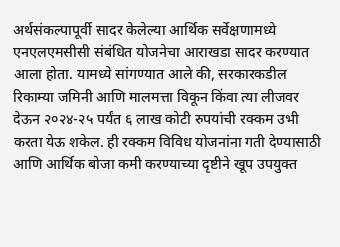अर्थसंकल्पापूर्वी सादर केलेल्या आर्थिक सर्वेक्षणामध्ये एनएलएमसीसी संबंधित योजनेचा आराखडा सादर करण्यात आला होता. यामध्ये सांगण्यात आले की, सरकारकडील रिकाम्या जमिनी आणि मालमत्ता विकून किंवा त्या लीजवर देऊन २०२४-२५ पर्यंत ६ लाख कोटी रुपयांची रक्कम उभी करता येऊ शकेल. ही रक्कम विविध योजनांना गती देण्यासाठी आणि आर्थिक बोजा कमी करण्याच्या दृष्टीने खूप उपयुक्त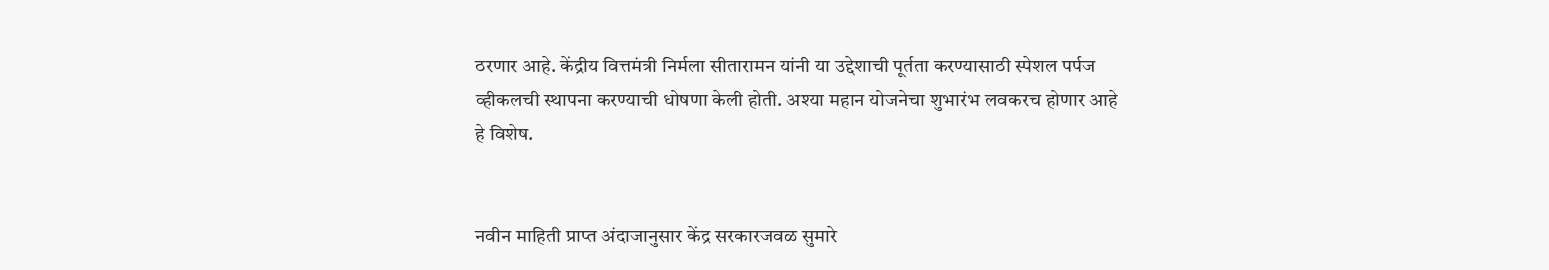ठरणार आहे. केंद्रीय वित्तमंत्री निर्मला सीतारामन यांनी या उद्देशाची पूर्तता करण्यासाठी स्पेशल पर्पज व्हीकलची स्थापना करण्याची धोषणा केली होती. अश्या महान योजनेचा शुभारंभ लवकरच होणार आहे हे विशेष.


नवीन माहिती प्राप्त अंदाजानुसार केंद्र सरकारजवळ सुमारे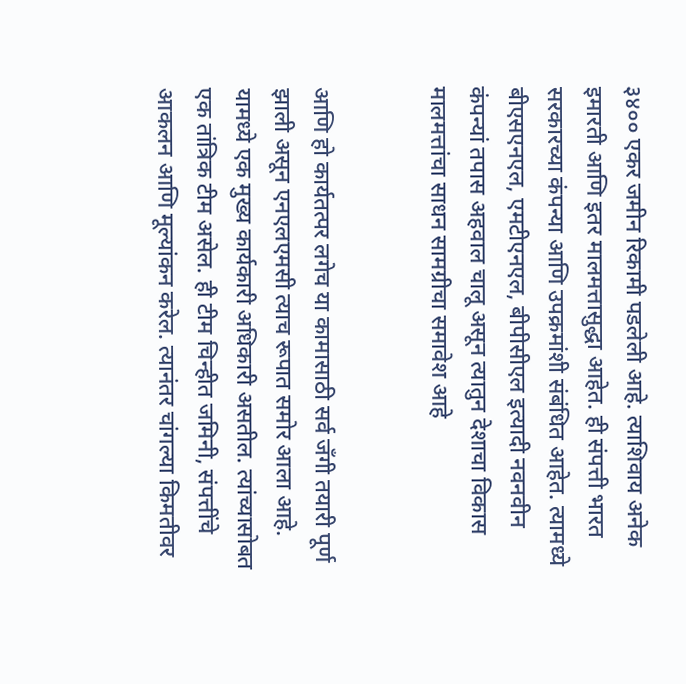३४०० एकर जमीन रिकामी पडलेली आहे. त्याशिवाय अनेक इमारती आणि इतर मालमत्तासुद्धा आहेत. ही संपत्ती भारत सरकारच्या कंपन्या आणि उपक्रमांशी संबंधित आहेत. त्यामध्ये बीएसएनएल, एमटीएनएल, बीपीसीएल इत्यादी नवनवीन कंपन्यां तपास अहवाल चालू असून त्यातुन देशाचा विकास मालमत्तांचा साधन सामग्रीचा समावेश आहे


आणि हो कार्यतत्पर लगेच या कामासाठी सर्व जँगी तयारी पूर्ण झाली असून एनएलएमसी त्याच रूपात समोर आला आहे. यामध्ये एक मुख्य कार्यकारी अधिकारी असतील. त्यांच्यासोबत एक तांत्रिक टीम असेल. ही टीम चिन्हीत जमिनी, संपत्तींचे आकलन आणि मूल्यांकन करेल. त्यानंतर चांगल्या किमतीवर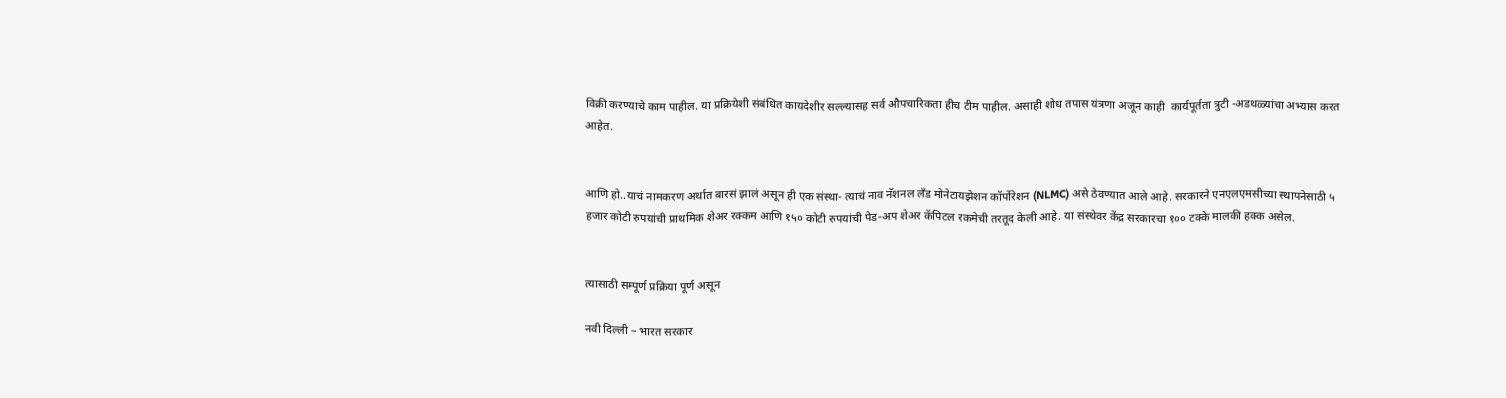विक्री करण्याचे काम पाहील. या प्रक्रियेशी संबंधित कायदेशीर सल्ल्यासह सर्व औपचारिकता हीच टीम पाहील. असाही शोध तपास यंत्रणा अजून काही  कार्यपूर्तता त्रुटी -अडथळ्यांचा अभ्यास करत आहेत.


आणि हो..याचं नामकरण अर्थात बारसं झालं असून ही एक संस्था- त्याचं नाव नॅशनल लँड मोनेटायझेशन कॉर्पोरेशन (NLMC) असे ठेवण्यात आले आहे. सरकारने एनएलएमसीच्या स्थापनेसाठी ५ हजार कोटी रुपयांची प्राथमिक शेअर रक्कम आणि १५० कोटी रुपयांची पेड-अप शेअर कॅपिटल रकमेची तरतूद केली आहे. या संस्थेवर केंद्र सरकारचा १०० टक्के मालकी हक्क असेल.


त्यासाठी सम्पूर्ण प्रक्रिया पूर्ण असून

नवी दिल्ली – भारत सरकार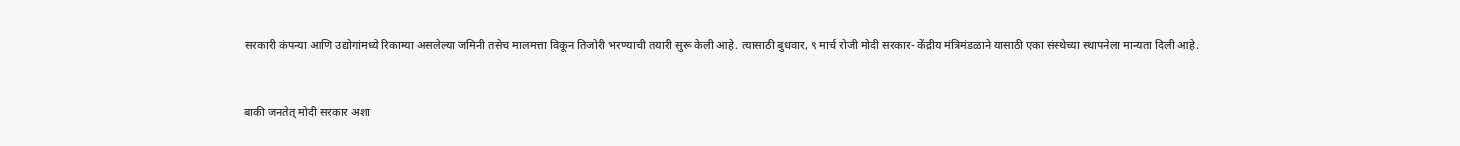सरकारी कंपन्या आणि उद्योगांमध्ये रिकाम्या असलेल्या जमिनी तसेच मालमत्ता विकून तिजोरी भरण्याची तयारी सुरू केली आहे. त्यासाठी बुधवार, ९ मार्च रोजी मोदी सरकार- केंद्रीय मंत्रिमंडळाने यासाठी एका संस्थेच्या स्थापनेला मान्यता दिली आहे.


बाकी जनतेत् मोदी सरकार अशा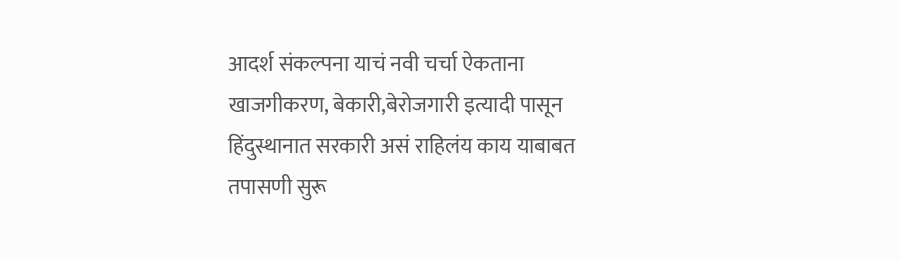आदर्श संकल्पना याचं नवी चर्चा ऐकताना खाजगीकरण, बेकारी,बेरोजगारी इत्यादी पासून हिंदुस्थानात सरकारी असं राहिलंय काय याबाबत तपासणी सुरू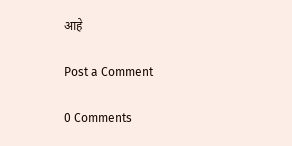आहे

Post a Comment

0 Comments